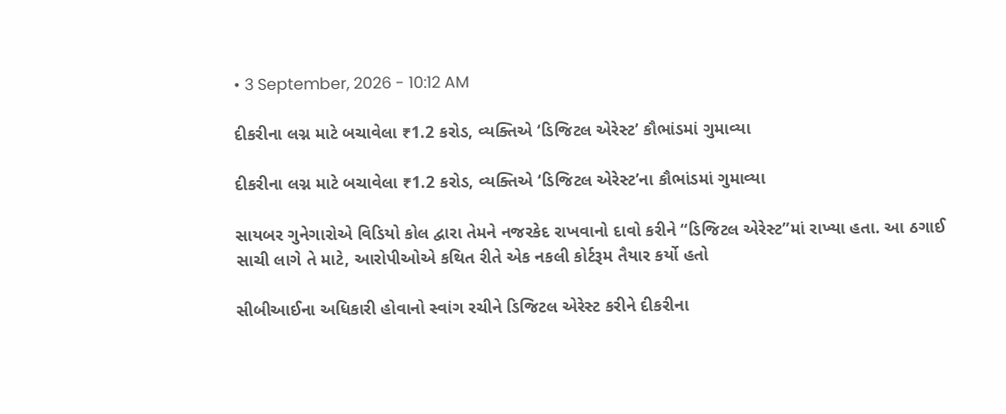• 3 September, 2026 - 10:12 AM

દીકરીના લગ્ન માટે બચાવેલા ₹1.2 કરોડ, વ્યક્તિએ ‘ડિજિટલ એરેસ્ટ’ કૌભાંડમાં ગુમાવ્યા

દીકરીના લગ્ન માટે બચાવેલા ₹1.2 કરોડ, વ્યક્તિએ ‘ડિજિટલ એરેસ્ટ’ના કૌભાંડમાં ગુમાવ્યા

સાયબર ગુનેગારોએ વિડિયો કોલ દ્વારા તેમને નજરકેદ રાખવાનો દાવો કરીને “ડિજિટલ એરેસ્ટ”માં રાખ્યા હતા. આ ઠગાઈ સાચી લાગે તે માટે, આરોપીઓએ કથિત રીતે એક નકલી કોર્ટરૂમ તૈયાર કર્યો હતો

સીબીઆઈના અધિકારી હોવાનો સ્વાંગ રચીને ડિજિટલ એરેસ્ટ કરીને દીકરીના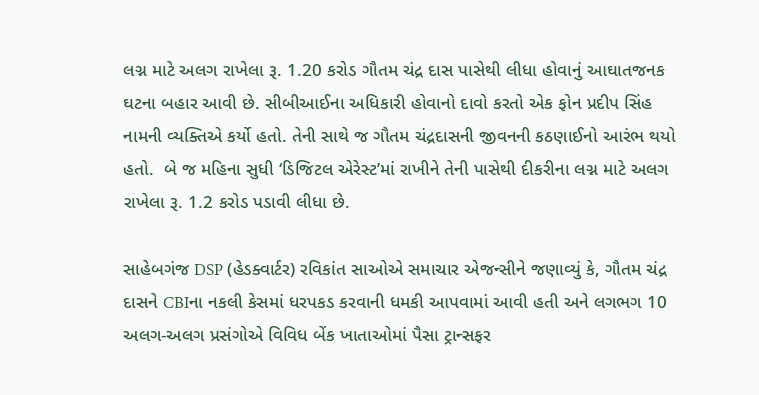લગ્ન માટે અલગ રાખેલા રૂ. 1.20 કરોડ ગૌતમ ચંદ્ર દાસ પાસેથી લીધા હોવાનું આઘાતજનક ઘટના બહાર આવી છે. સીબીઆઈના અધિકારી હોવાનો દાવો કરતો એક ફોન પ્રદીપ સિંહ નામની વ્યક્તિએ કર્યો હતો. તેની સાથે જ ગૌતમ ચંદ્રદાસની જીવનની કઠણાઈનો આરંભ થયો હતો.  બે જ મહિના સુધી ‘ડિજિટલ એરેસ્ટ’માં રાખીને તેની પાસેથી દીકરીના લગ્ન માટે અલગ રાખેલા રૂ. 1.2 કરોડ પડાવી લીધા છે.

સાહેબગંજ DSP (હેડક્વાર્ટર) રવિકાંત સાઓએ સમાચાર એજન્સીને જણાવ્યું કે, ગૌતમ ચંદ્ર દાસને CBIના નકલી કેસમાં ધરપકડ કરવાની ધમકી આપવામાં આવી હતી અને લગભગ 10 અલગ-અલગ પ્રસંગોએ વિવિધ બેંક ખાતાઓમાં પૈસા ટ્રાન્સફર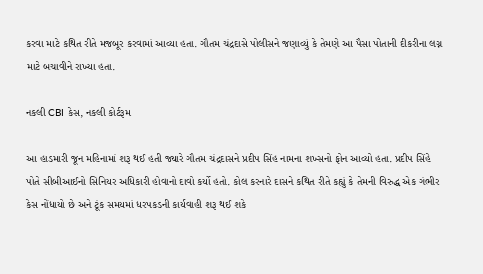કરવા માટે કથિત રીતે મજબૂર કરવામાં આવ્યા હતા. ગૌતમ ચંદ્રદાસે પોલીસને જણાવ્યું કે તેમણે આ પૈસા પોતાની દીકરીના લગ્ન માટે બચાવીને રાખ્યા હતા.

નકલી CBI કેસ, નકલી કોર્ટરૂમ

આ હાડમારી જૂન મહિનામાં શરૂ થઈ હતી જ્યારે ગૌતમ ચંદ્રદાસને પ્રદીપ સિંહ નામના શખ્સનો ફોન આવ્યો હતા. પ્રદીપ સિંહે પોતે સીબીઆઈનો સિનિયર અધિકારી હોવાનો દાવો કર્યો હતો. કોલ કરનારે દાસને કથિત રીતે કહ્યું કે તેમની વિરુદ્ધ એક ગંભીર કેસ નોંધાયો છે અને ટૂંક સમયમાં ધરપકડની કાર્યવાહી શરૂ થઈ શકે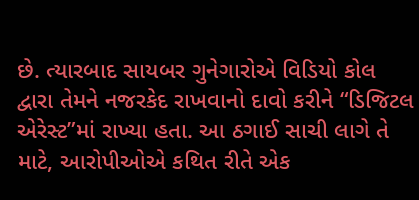છે. ત્યારબાદ સાયબર ગુનેગારોએ વિડિયો કોલ દ્વારા તેમને નજરકેદ રાખવાનો દાવો કરીને “ડિજિટલ એરેસ્ટ”માં રાખ્યા હતા. આ ઠગાઈ સાચી લાગે તે માટે, આરોપીઓએ કથિત રીતે એક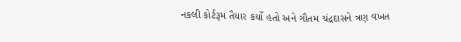નકલી કોર્ટરૂમ તૈયાર કર્યો હતો અને ગૌતમ ચંદ્રદાસને ત્રણ વખત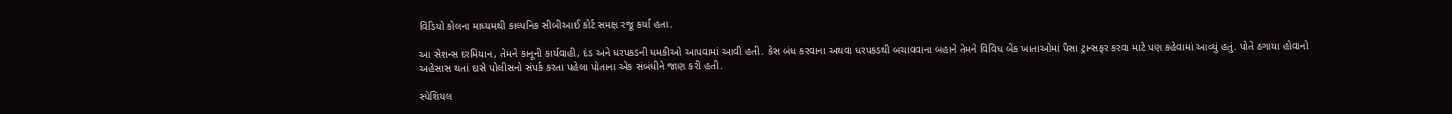વિડિયો કોલના માધ્યમથી કાલ્પનિક સીબીઆઈ કોર્ટ સમક્ષ રજૂ કર્યા હતા.

આ સેશન્સ દરમિયાન, તેમને કાનૂની કાર્યવાહી, દંડ અને ધરપકડની ધમકીઓ આપવામાં આવી હતી. કેસ બંધ કરવાના અથવા ધરપકડથી બચાવવાના બહાને તેમને વિવિધ બેંક ખાતાઓમાં પૈસા ટ્રાન્સફર કરવા માટે પણ કહેવામાં આવ્યું હતું. પોતે ઠગાયા હોવાનો અહેસાસ થતાં દાસે પોલીસનો સંપર્ક કરતા પહેલા પોતાના એક સંબંધીને જાણ કરી હતી.

સ્પેશિયલ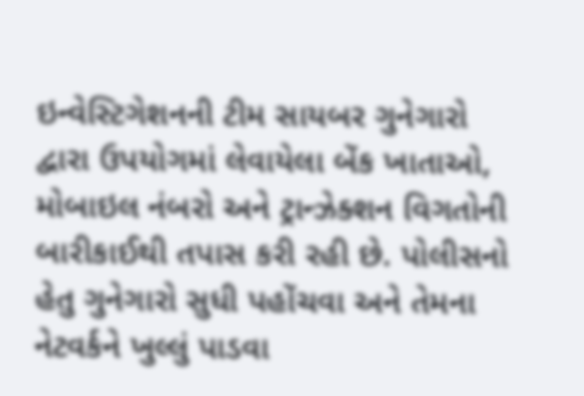ઇન્વેસ્ટિગેશનની ટીમ સાયબર ગુનેગારો દ્વારા ઉપયોગમાં લેવાયેલા બેંક ખાતાઓ, મોબાઇલ નંબરો અને ટ્રાન્ઝેક્શન વિગતોની બારીકાઈથી તપાસ કરી રહી છે. પોલીસનો હેતુ ગુનેગારો સુધી પહોંચવા અને તેમના નેટવર્કને ખુલ્લું પાડવા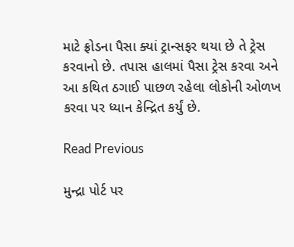માટે ફ્રોડના પૈસા ક્યાં ટ્રાન્સફર થયા છે તે ટ્રેસ કરવાનો છે. તપાસ હાલમાં પૈસા ટ્રેસ કરવા અને આ કથિત ઠગાઈ પાછળ રહેલા લોકોની ઓળખ કરવા પર ધ્યાન કેન્દ્રિત કર્યું છે.

Read Previous

મુન્દ્રા પોર્ટ પર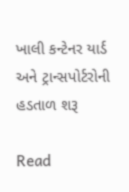ખાલી કન્ટેનર યાર્ડ અને ટ્રાન્સપોર્ટરોની હડતાળ શરૂ

Read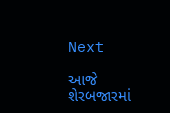Next

આજે શેરબજારમાં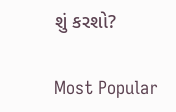શું કરશો?

Most Popular